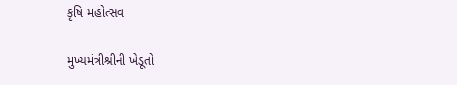કૃષિ મહોત્સવ

મુખ્યમંત્રીશ્રીની ખેડૂતો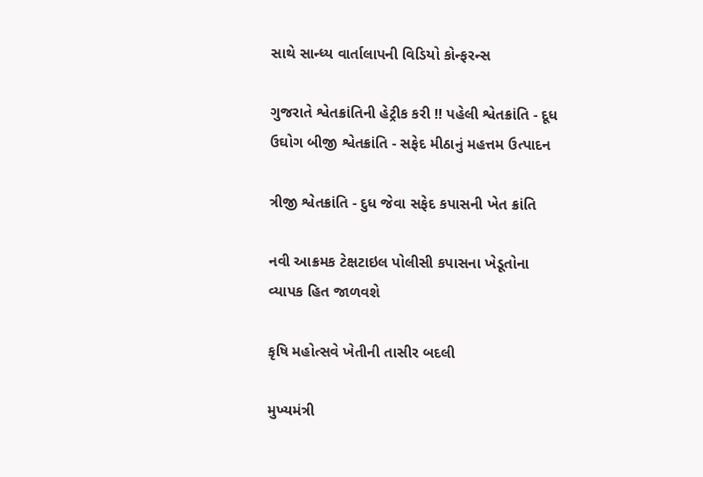સાથે સાન્ધ્ય વાર્તાલાપની વિડિયો કોન્ફરન્સ

ગુજરાતે શ્વેતક્રાંતિની હેટ્રીક કરી !! પહેલી શ્વેતક્રાંતિ - દૂધ ઉઘોગ બીજી શ્વેતક્રાંતિ - સફેદ મીઠાનું મહત્તમ ઉત્પાદન

ત્રીજી શ્વેતક્રાંતિ - દુધ જેવા સફેદ કપાસની ખેત ક્રાંતિ

નવી આક્રમક ટેક્ષટાઇલ પોલીસી કપાસના ખેડૂતોના વ્યાપક હિત જાળવશે

કૃષિ મહોત્સવે ખેતીની તાસીર બદલી

મુખ્યમંત્રી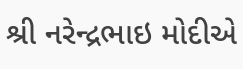શ્રી નરેન્દ્રભાઇ મોદીએ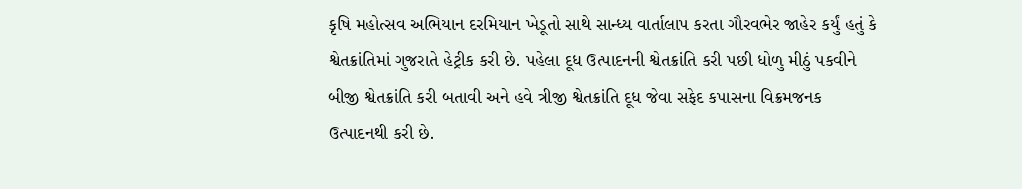કૃષિ મહોત્સવ અભિયાન દરમિયાન ખેડૂતો સાથે સાન્ધ્ય વાર્તાલાપ કરતા ગૌરવભેર જાહેર કર્યું હતું કે શ્વેતક્રાંતિમાં ગુજરાતે હેટ્રીક કરી છે. પહેલા દૂધ ઉત્પાદનની શ્વેતક્રાંતિ કરી પછી ધોળુ મીઠું પકવીને બીજી શ્વેતક્રાંતિ કરી બતાવી અને હવે ત્રીજી શ્વેતક્રાંતિ દૂધ જેવા સફેદ કપાસના વિક્રમજનક ઉત્પાદનથી કરી છે.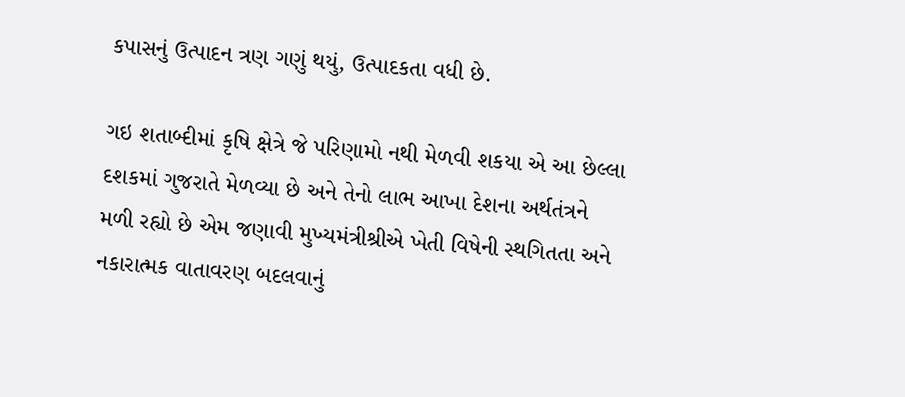કપાસનું ઉત્પાદન ત્રણ ગણું થયું, ઉત્પાદકતા વધી છે.

ગઇ શતાબ્દીમાં કૃષિ ક્ષેત્રે જે પરિણામો નથી મેળવી શકયા એ આ છેલ્લા દશકમાં ગુજરાતે મેળવ્યા છે અને તેનો લાભ આખા દેશના અર્થતંત્રને મળી રહ્યો છે એમ જણાવી મુખ્યમંત્રીશ્રીએ ખેતી વિષેની સ્થગિતતા અને નકારાત્મક વાતાવરણ બદલવાનું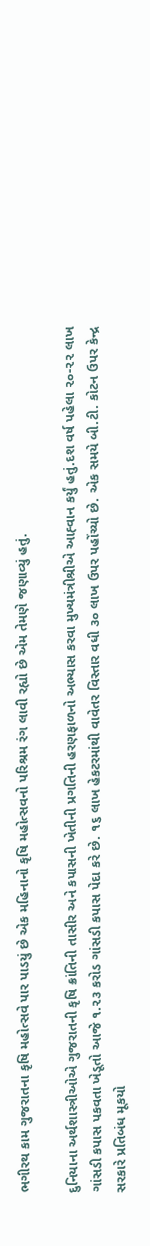ભગીરથ કામ ગુજરાતના કૃષિ મહોત્સવે પાર પાડયું છે એક મહિનાનો કૃષિ મહોત્સવનો પરિશ્રમ રંગ લાવી રહ્યો છે એમ તેમણે જણાવ્યું હતું.

દુનિયાના અર્થશાસ્ત્રીઓએ ગુજરાતની કૃષિ ક્રાંતિની તાસીર અને કપાસની ખેતીની પ્રગતિની હરણફાળનો અભ્યાસ કરવા મુખ્યમંત્રીશ્રીએ આહ્‍વાન કર્યું હતું.દશ વર્ષ પહેલા ૨૦-૨૨ લાખ ગાંસડી કપાસ પકવતા ખેડૂતો આજે ૧.૨૩ કરોડ ગાંસડી કપાસ પેદા કરે છે. ૧૬ લાખ હેકટરમાંથી વાવેતર વિસ્તાર વધી ૩૦ લાખ ઉપર પહોંચ્યો છે. એક સમયે બી.ટી. કોટન ઉપર કેન્દ્ર સરકારે પ્રતિબંધ મૂકયો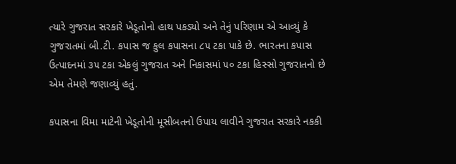ત્યારે ગુજરાત સરકારે ખેડૂતોનો હાથ પકડયો અને તેનું પરિણામ એ આવ્યું કે ગુજરાતમાં બી.ટી. કપાસ જ કુલ કપાસના ૮૫ ટકા પાકે છે. ભારતના કપાસ ઉત્પાદનમાં ૩૫ ટકા એકલું ગુજરાત અને નિકાસમાં ૫૦ ટકા હિસ્સો ગુજરાતનો છે એમ તેમણે જણાવ્યું હતું.

કપાસના વિમા માટેની ખેડૂતોની મૂસીબતનો ઉપાય લાવીને ગુજરાત સરકારે નકકી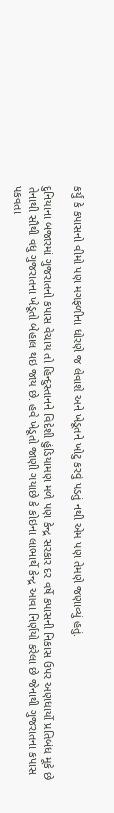કર્યું કે કપાસનો વીમો પણ મગફળીના ધોરણે જ લેવાશે અને ખેડૂતને ખોટુ કરવું પડતું નથી એમ પણ તેમણે જણાવ્યું હતું.

દુનિયાના બજારમાં ગુજરાતનો કપાસ વેચાય તો હિન્દુસ્તાનને વિદેશી હુંડિયામણ મળે પણ કેન્દ્ર સરકાર દર વર્ષે કપાસની નિકાસ ઉપર અણધાર્યો પ્રતિબંધ મૂકે છે તેનાથી સૌથી વધુ ગુજરાતના ખેડૂતો બેહાલ થઇ જાય છે. હવે ખેડૂતો જાણી ગયાછે કે કોઇના લાભાર્થે કેન્દ્ર આવા નિર્ણયો કરેલા છે જેનાથી ગુજરાતના કપાસ પકવતા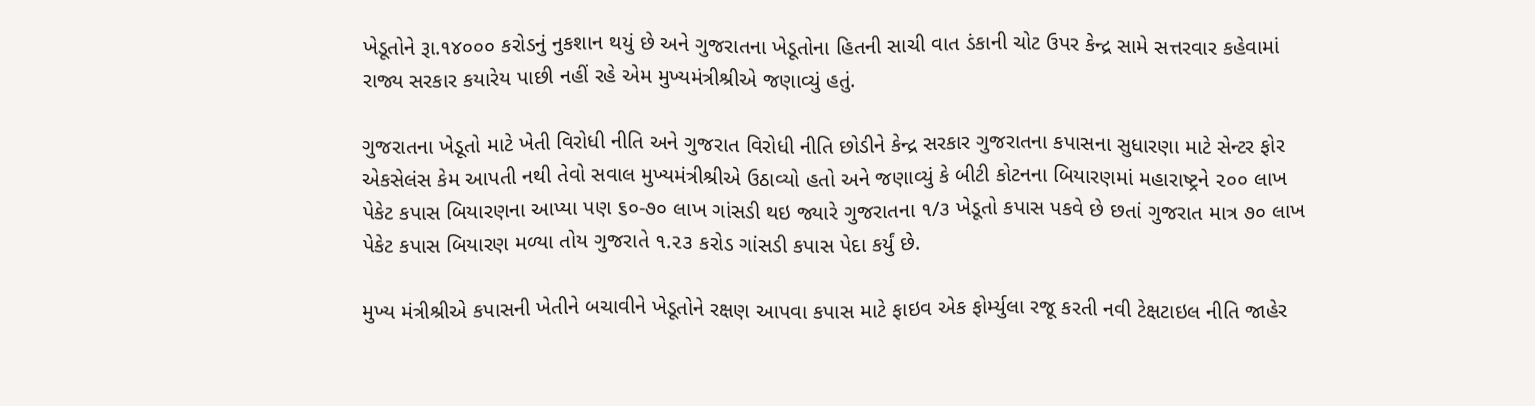ખેડૂતોને રૂા.૧૪૦૦૦ કરોડનું નુકશાન થયું છે અને ગુજરાતના ખેડૂતોના હિતની સાચી વાત ડંકાની ચોટ ઉપર કેન્દ્ર સામે સત્તરવાર કહેવામાં રાજ્ય સરકાર કયારેય પાછી નહીં રહે એમ મુખ્યમંત્રીશ્રીએ જણાવ્યું હતું.

ગુજરાતના ખેડૂતો માટે ખેતી વિરોધી નીતિ અને ગુજરાત વિરોધી નીતિ છોડીને કેન્દ્ર સરકાર ગુજરાતના કપાસના સુધારણા માટે સેન્ટર ફોર એકસેલંસ કેમ આપતી નથી તેવો સવાલ મુખ્યમંત્રીશ્રીએ ઉઠાવ્યો હતો અને જણાવ્યું કે બીટી કોટનના બિયારણમાં મહારાષ્ટ્રને ૨૦૦ લાખ પેકેટ કપાસ બિયારણના આપ્યા પણ ૬૦-૭૦ લાખ ગાંસડી થઇ જ્યારે ગુજરાતના ૧/૩ ખેડૂતો કપાસ પકવે છે છતાં ગુજરાત માત્ર ૭૦ લાખ પેકેટ કપાસ બિયારણ મળ્યા તોય ગુજરાતે ૧.૨૩ કરોડ ગાંસડી કપાસ પેદા કર્યું છે.

મુખ્ય મંત્રીશ્રીએ કપાસની ખેતીને બચાવીને ખેડૂતોને રક્ષણ આપવા કપાસ માટે ફાઇવ એક ફોર્મ્યુલા રજૂ કરતી નવી ટેક્ષટાઇલ નીતિ જાહેર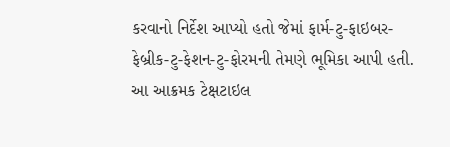કરવાનો નિર્દેશ આપ્યો હતો જેમાં ફાર્મ-ટુ-ફાઇબર-ફેબ્રીક-ટુ-ફેશન-ટુ-ફોરમની તેમણે ભૂમિકા આપી હતી. આ આક્રમક ટેક્ષટાઇલ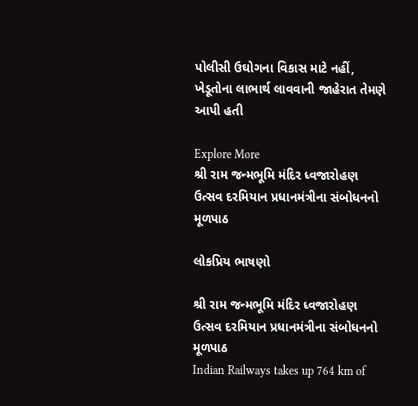પોલીસી ઉઘોગના વિકાસ માટે નહીં, ખેડૂતોના લાભાર્થ લાવવાની જાહેરાત તેમણે આપી હતી

Explore More
શ્રી રામ જન્મભૂમિ મંદિર ધ્વજારોહણ ઉત્સવ દરમિયાન પ્રધાનમંત્રીના સંબોધનનો મૂળપાઠ

લોકપ્રિય ભાષણો

શ્રી રામ જન્મભૂમિ મંદિર ધ્વજારોહણ ઉત્સવ દરમિયાન પ્રધાનમંત્રીના સંબોધનનો મૂળપાઠ
Indian Railways takes up 764 km of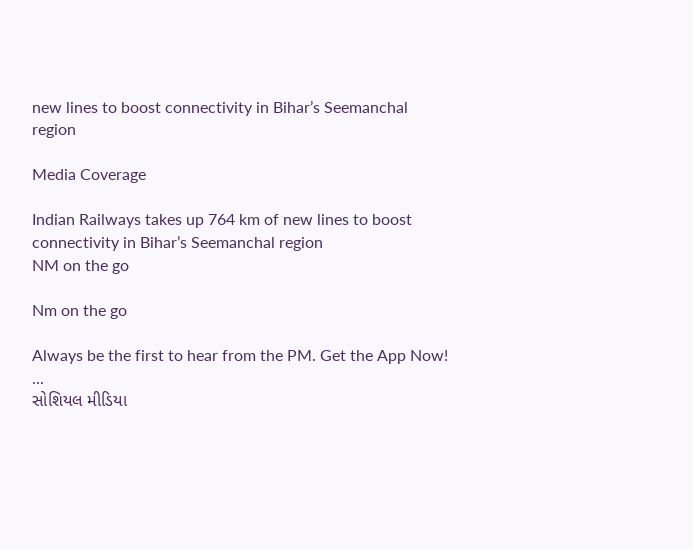new lines to boost connectivity in Bihar’s Seemanchal region

Media Coverage

Indian Railways takes up 764 km of new lines to boost connectivity in Bihar’s Seemanchal region
NM on the go

Nm on the go

Always be the first to hear from the PM. Get the App Now!
...
સોશિયલ મીડિયા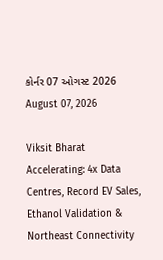કોર્નર 07 ઓગસ્ટ 2026
August 07, 2026

Viksit Bharat Accelerating: 4x Data Centres, Record EV Sales, Ethanol Validation & Northeast Connectivity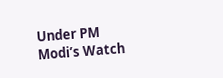Under PM Modi’s Watch